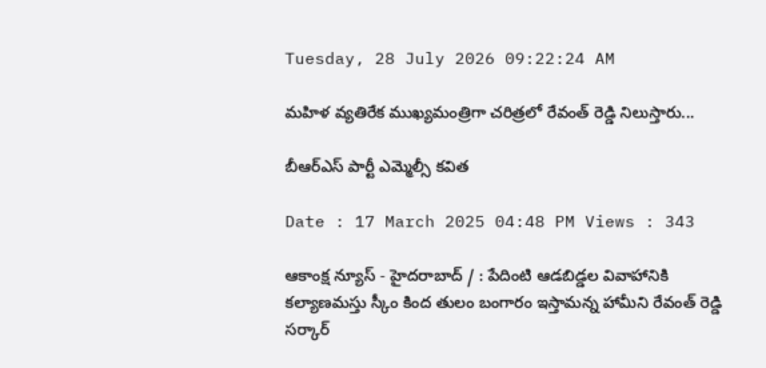Tuesday, 28 July 2026 09:22:24 AM

మహిళ వ్యతిరేక ముఖ్యమంత్రిగా చరిత్రలో రేవంత్ రెడ్డి నిలుస్తారు...

బీఆర్ఎస్ పార్టీ ఎమ్మెల్సీ క‌విత

Date : 17 March 2025 04:48 PM Views : 343

ఆకాంక్ష న్యూస్ - హైదరాబాద్ / : పేదింటి ఆడ‌బిడ్డ‌ల వివాహానికి క‌ల్యాణ‌మ‌స్తు స్కీం కింద తులం బంగారం ఇస్తామ‌న్న హామీని రేవంత్ రెడ్డి స‌ర్కార్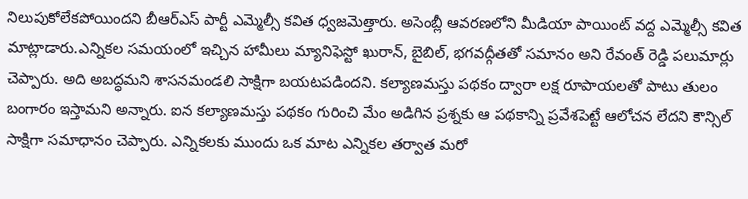నిలుపుకోలేక‌పోయింద‌ని బీఆర్ఎస్ పార్టీ ఎమ్మెల్సీ క‌విత ధ్వ‌జ‌మెత్తారు. అసెంబ్లీ ఆవ‌ర‌ణ‌లోని మీడియా పాయింట్ వ‌ద్ద ఎమ్మెల్సీ క‌విత మాట్లాడారు.ఎన్నిక‌ల స‌మ‌యంలో ఇచ్చిన హామీలు మ్యానిఫెస్టో ఖురాన్, బైబిల్, భగవద్గీతతో సమానం అని రేవంత్ రెడ్డి ప‌లుమార్లు చెప్పారు. అది అబద్ధమని శాసనమండలి సాక్షిగా బయటపడిందని. కల్యాణమస్తు పథకం ద్వారా లక్ష రూపాయలతో పాటు తులం బంగారం ఇస్తామని అన్నారు. ఐన కల్యాణమస్తు పథకం గురించి మేం అడిగిన ప్రశ్నకు ఆ పథకాన్ని ప్రవేశపెట్టే ఆలోచన లేదని కౌన్సిల్ సాక్షిగా సమాధానం చెప్పారు. ఎన్నికలకు ముందు ఒక మాట ఎన్నికల తర్వాత మరో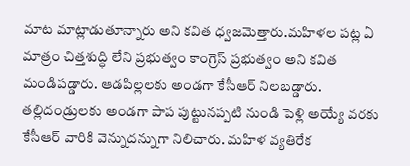మాట మాట్లాడుతూన్నారు అని క‌విత ధ్వ‌జ‌మెత్తారు.మహిళల పట్ల ఏ మాత్రం చిత్తశుద్ధి లేని ప్రభుత్వం కాంగ్రెస్ ప్రభుత్వం అని క‌విత మండిప‌డ్డారు. ఆడపిల్లలకు అండగా కేసీఆర్ నిలబడ్డారు. తల్లిదండ్రులకు అండగా పాప పుట్టునప్పటి నుండి పెళ్లి అయ్యే వరకు కేసీఆర్ వారికి వెన్నుదన్నుగా నిలిచారు. మహిళ వ్యతిరేక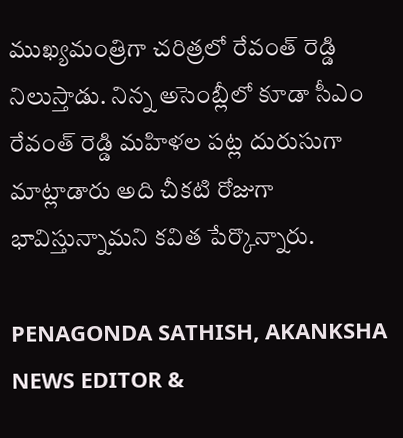ముఖ్యమంత్రిగా చరిత్రలో రేవంత్ రెడ్డి నిలుస్తాడు. నిన్న అసెంబ్లీలో కూడా సీఎం రేవంత్ రెడ్డి మహిళల పట్ల దురుసుగా మాట్లాడారు అది చీక‌టి రోజుగా భావిస్తున్నామ‌ని క‌విత పేర్కొన్నారు.

PENAGONDA SATHISH, AKANKSHA NEWS EDITOR &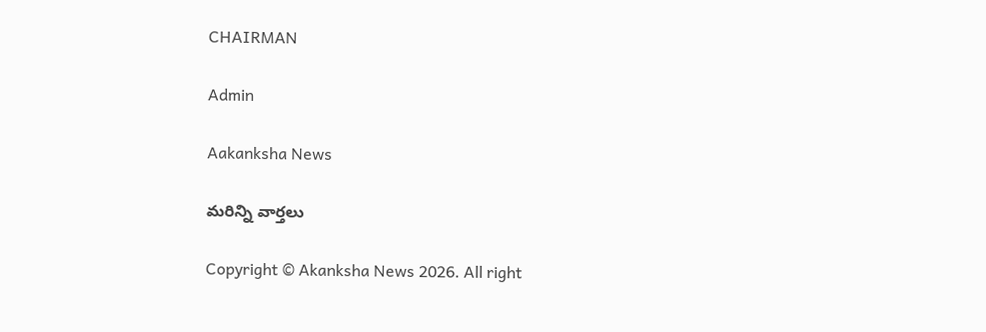CHAIRMAN

Admin

Aakanksha News

మరిన్ని వార్తలు

Copyright © Akanksha News 2026. All right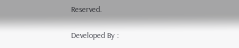Reserved.

Developed By :